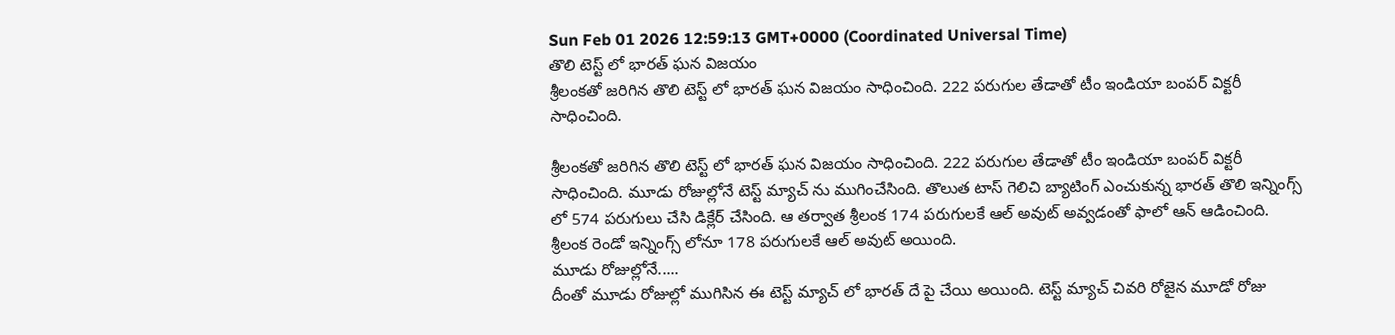Sun Feb 01 2026 12:59:13 GMT+0000 (Coordinated Universal Time)
తొలి టెస్ట్ లో భారత్ ఘన విజయం
శ్రీలంకతో జరిగిన తొలి టెస్ట్ లో భారత్ ఘన విజయం సాధించింది. 222 పరుగుల తేడాతో టీం ఇండియా బంపర్ విక్టరీ సాధించింది.

శ్రీలంకతో జరిగిన తొలి టెస్ట్ లో భారత్ ఘన విజయం సాధించింది. 222 పరుగుల తేడాతో టీం ఇండియా బంపర్ విక్టరీ సాధించింది. మూడు రోజుల్లోనే టెస్ట్ మ్యాచ్ ను ముగించేసింది. తొలుత టాస్ గెలిచి బ్యాటింగ్ ఎంచుకున్న భారత్ తొలి ఇన్నింగ్స్ లో 574 పరుగులు చేసి డిక్లేర్ చేసింది. ఆ తర్వాత శ్రీలంక 174 పరుగులకే ఆల్ అవుట్ అవ్వడంతో ఫాలో ఆన్ ఆడించింది. శ్రీలంక రెండో ఇన్నింగ్స్ లోనూ 178 పరుగులకే ఆల్ అవుట్ అయింది.
మూడు రోజుల్లోనే.....
దీంతో మూడు రోజుల్లో ముగిసిన ఈ టెస్ట్ మ్యాచ్ లో భారత్ దే పై చేయి అయింది. టెస్ట్ మ్యాచ్ చివరి రోజైన మూడో రోజు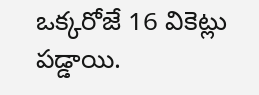ఒక్కరోజే 16 వికెట్లు పడ్డాయి.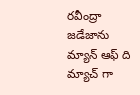రవీంద్రా జడేజాను మ్యాన్ ఆఫ్ ది మ్యాచ్ గా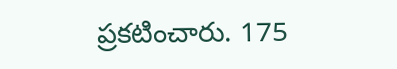ప్రకటించారు. 175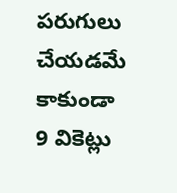పరుగులు చేయడమే కాకుండా 9 వికెట్లు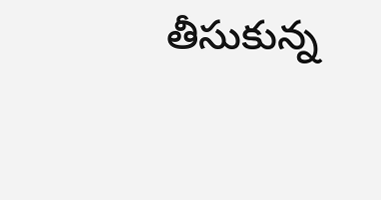తీసుకున్న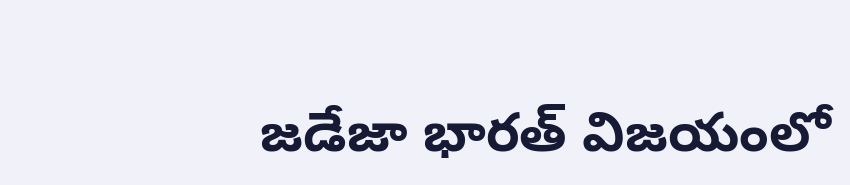జడేజా భారత్ విజయంలో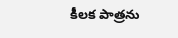కీలక పాత్రను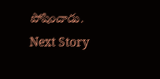పోషించాడు.
Next Story